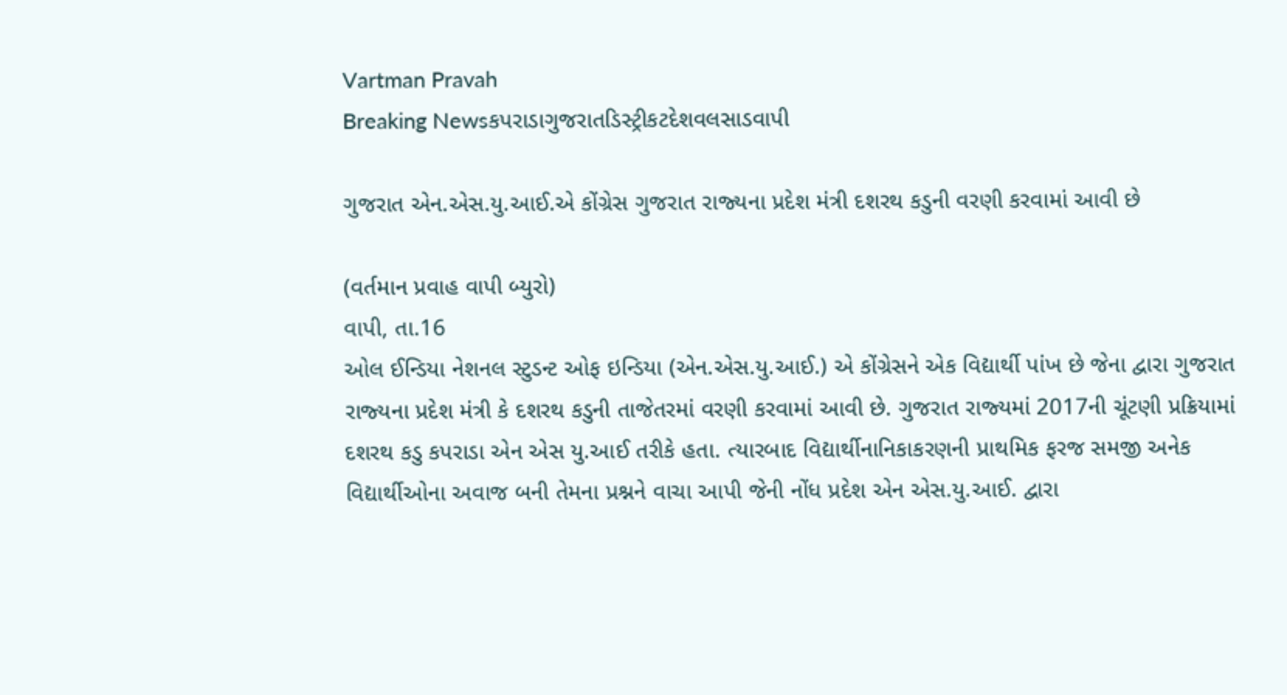Vartman Pravah
Breaking Newsકપરાડાગુજરાતડિસ્ટ્રીકટદેશવલસાડવાપી

ગુજરાત એન.એસ.યુ.આઈ.એ કોંગ્રેસ ગુજરાત રાજ્‍યના પ્રદેશ મંત્રી દશરથ કડુની વરણી કરવામાં આવી છે

(વર્તમાન પ્રવાહ વાપી બ્‍યુરો)
વાપી, તા.16
ઓલ ઈન્‍ડિયા નેશનલ સ્‍ટુડન્‍ટ ઓફ ઇન્‍ડિયા (એન.એસ.યુ.આઈ.) એ કોંગ્રેસને એક વિદ્યાર્થી પાંખ છે જેના દ્વારા ગુજરાત રાજ્‍યના પ્રદેશ મંત્રી કે દશરથ કડુની તાજેતરમાં વરણી કરવામાં આવી છે. ગુજરાત રાજ્‍યમાં 2017ની ચૂંટણી પ્રક્રિયામાં દશરથ કડુ કપરાડા એન એસ યુ.આઈ તરીકે હતા. ત્‍યારબાદ વિદ્યાર્થીનાનિકાકરણની પ્રાથમિક ફરજ સમજી અનેક વિદ્યાર્થીઓના અવાજ બની તેમના પ્રશ્નને વાચા આપી જેની નોંધ પ્રદેશ એન એસ.યુ.આઈ. દ્વારા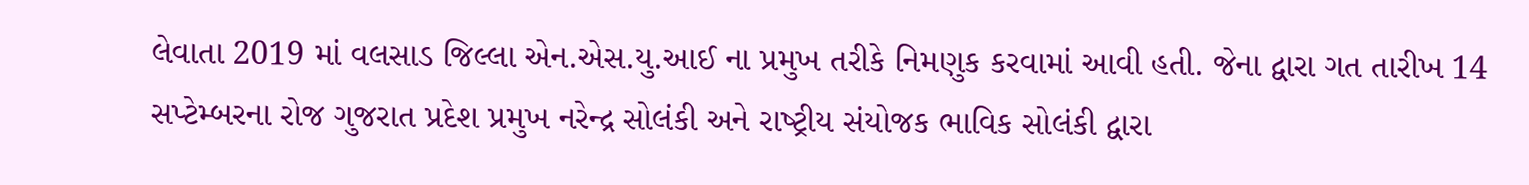લેવાતા 2019 માં વલસાડ જિલ્લા એન.એસ.યુ.આઈ ના પ્રમુખ તરીકે નિમણુક કરવામાં આવી હતી. જેના દ્વારા ગત તારીખ 14 સપ્‍ટેમ્‍બરના રોજ ગુજરાત પ્રદેશ પ્રમુખ નરેન્‍દ્ર સોલંકી અને રાષ્‍ટ્રીય સંયોજક ભાવિક સોલંકી દ્વારા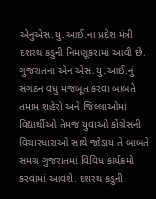એનુએસ.યુ.આઈ.ના પ્રદેશ મંત્રી દશરથ કડુની નિમણૂકરામાં આવી છે. ગુજરાતના એન એસ.યુ.આઈ.નું સંગઠન વધુ મજબૂત કરવા બાબતે તમામ શહેરો અને જિલ્લાઓમાં વિદ્યાર્થીઓ તેમજ યુવાઓ કોંગ્રેસની વિચારધારાઓ સાથે જોડાય તે બાબતે સમગ્ર ગુજરાતમાં વિવિધ કાર્યક્રમો કરવામાં આવશે. દશરથ કડુની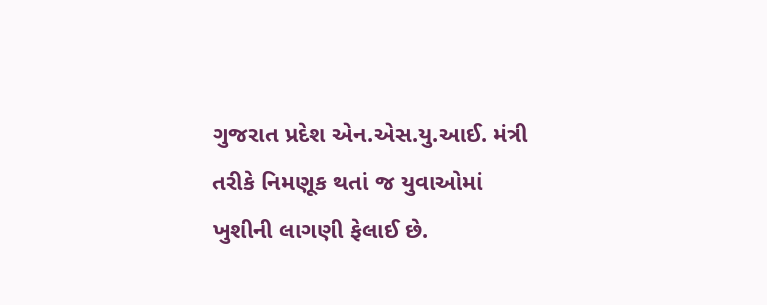ગુજરાત પ્રદેશ એન.એસ.યુ.આઈ. મંત્રી તરીકે નિમણૂક થતાં જ યુવાઓમાં ખુશીની લાગણી ફેલાઈ છે.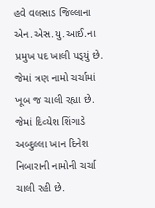હવે વલસાડ જિલ્લાના એન.એસ.યુ.આઈ.ના પ્રમુખ પદ ખાલી પડ્‍યું છે. જેમાં ત્રણ નામો ચર્ચામાં ખૂબ જ ચાલી રહ્યા છે. જેમાં દિવ્‍યેશ શિંગાડે અબ્‍દુલ્લા ખાન દિનેશ નિબારાની નામોની ચર્ચા ચાલી રહી છે.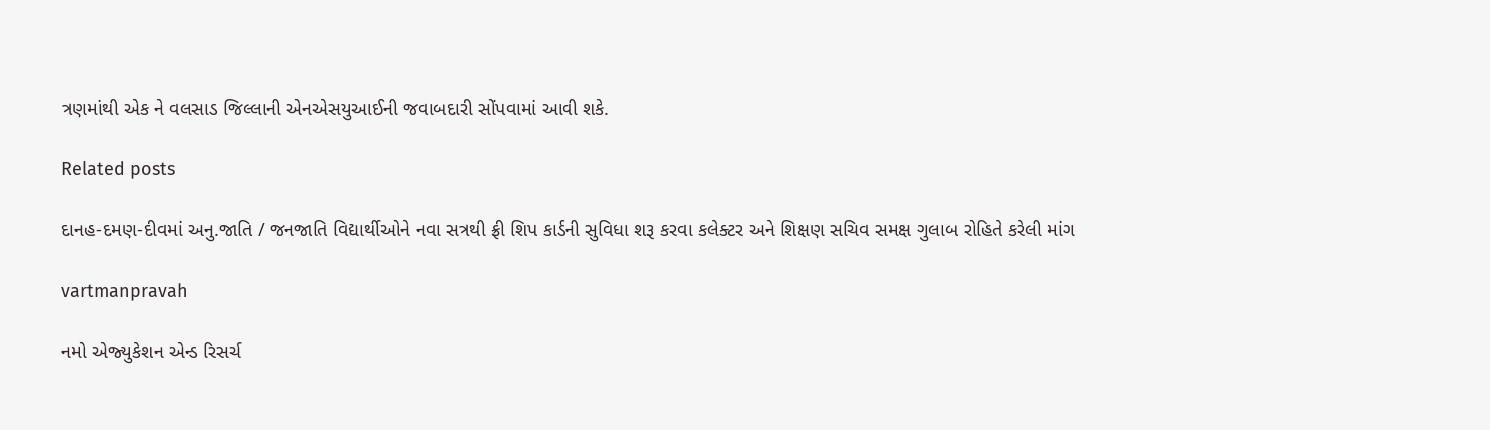ત્રણમાંથી એક ને વલસાડ જિલ્લાની એનએસયુઆઈની જવાબદારી સોંપવામાં આવી શકે.

Related posts

દાનહ-દમણ-દીવમાં અનુ.જાતિ / જનજાતિ વિદ્યાર્થીઓને નવા સત્રથી ફ્રી શિપ કાર્ડની સુવિધા શરૂ કરવા કલેક્‍ટર અને શિક્ષણ સચિવ સમક્ષ ગુલાબ રોહિતે કરેલી માંગ

vartmanpravah

નમો એજ્‍યુકેશન એન્‍ડ રિસર્ચ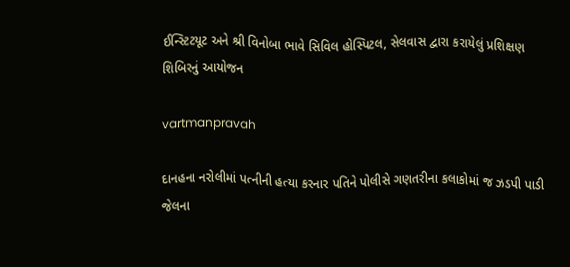ઈન્‍સ્‍ટિટયૂટ અને શ્રી વિનોબા ભાવે સિવિલ હોસ્‍પિટલ, સેલવાસ દ્વારા કરાયેલું પ્રશિક્ષણ શિબિરનું આયોજન

vartmanpravah

દાનહના નરોલીમાં પત્‍નીની હત્‍યા કરનાર પતિને પોલીસે ગણતરીના કલાકોમાં જ ઝડપી પાડી જેલના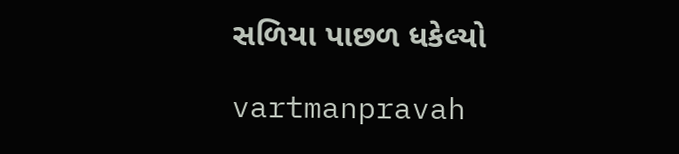સળિયા પાછળ ધકેલ્‍યો

vartmanpravah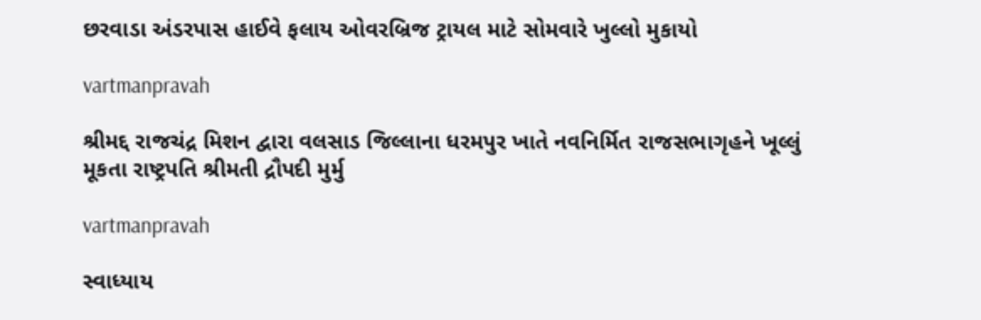છરવાડા અંડરપાસ હાઈવે ફલાય ઓવરબ્રિજ ટ્રાયલ માટે સોમવારે ખુલ્લો મુકાયો

vartmanpravah

શ્રીમદ્દ રાજચંદ્ર મિશન દ્વારા વલસાડ જિલ્લાના ધરમપુર ખાતે નવનિર્મિત રાજસભાગૃહને ખૂલ્લું મૂકતા રાષ્ટ્રપતિ શ્રીમતી દ્રૌપદી મુર્મુ

vartmanpravah

સ્‍વાધ્‍યાય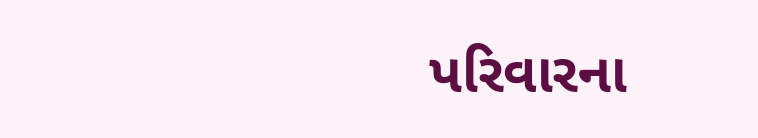પરિવારના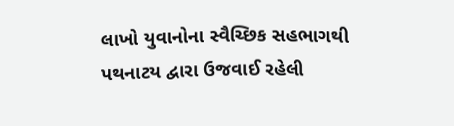લાખો યુવાનોના સ્વૈચ્છિક સહભાગથી પથનાટય દ્વારા ઉજવાઈ રહેલી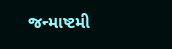જન્‍માષ્‍ટમી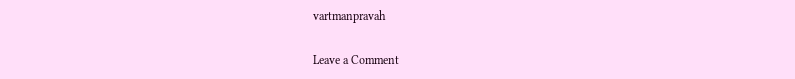vartmanpravah

Leave a Comment